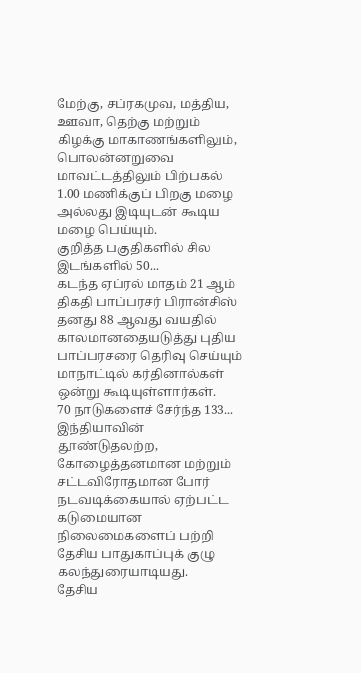மேற்கு, சப்ரகமுவ, மத்திய, ஊவா, தெற்கு மற்றும் கிழக்கு மாகாணங்களிலும், பொலன்னறுவை மாவட்டத்திலும் பிற்பகல் 1.00 மணிக்குப் பிறகு மழை அல்லது இடியுடன் கூடிய மழை பெய்யும்.
குறித்த பகுதிகளில் சில இடங்களில் 50...
கடந்த ஏப்ரல் மாதம் 21 ஆம் திகதி பாப்பரசர் பிரான்சிஸ் தனது 88 ஆவது வயதில் காலமானதையடுத்து புதிய பாப்பரசரை தெரிவு செய்யும் மாநாட்டில் கர்தினால்கள் ஒன்று கூடியுள்ளார்கள்.
70 நாடுகளைச் சேர்ந்த 133...
இந்தியாவின் தூண்டுதலற்ற, கோழைத்தனமான மற்றும் சட்டவிரோதமான போர் நடவடிக்கையால் ஏற்பட்ட கடுமையான நிலைமைகளைப் பற்றி தேசிய பாதுகாப்புக் குழு கலந்துரையாடியது.
தேசிய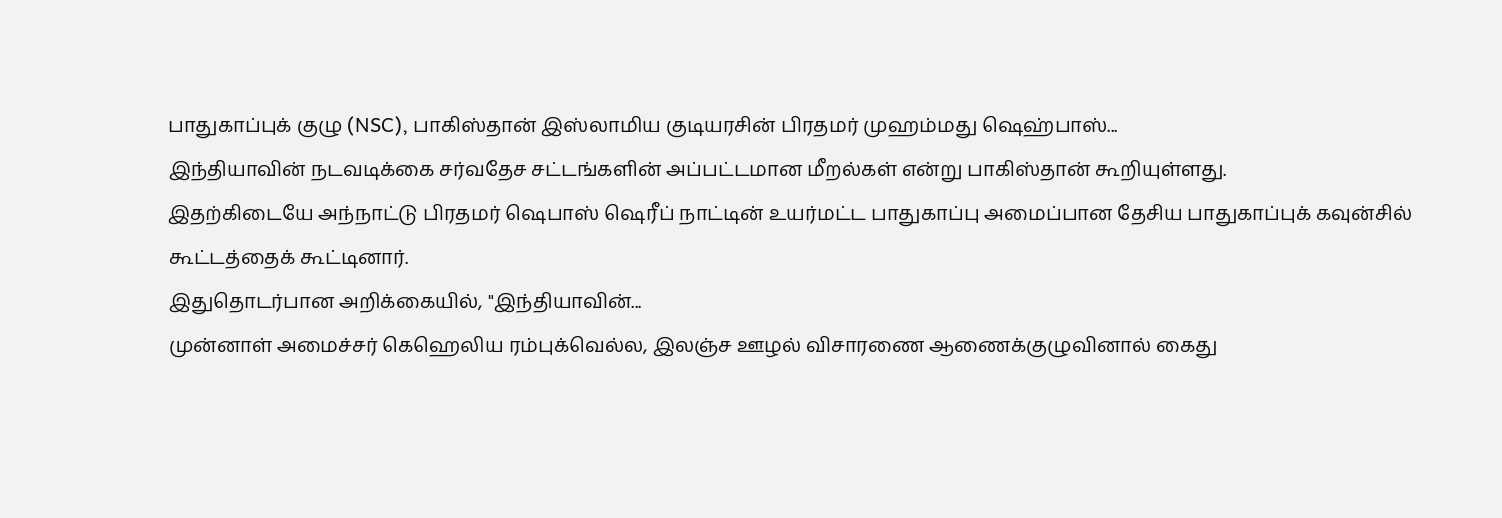பாதுகாப்புக் குழு (NSC), பாகிஸ்தான் இஸ்லாமிய குடியரசின் பிரதமர் முஹம்மது ஷெஹ்பாஸ்...
இந்தியாவின் நடவடிக்கை சர்வதேச சட்டங்களின் அப்பட்டமான மீறல்கள் என்று பாகிஸ்தான் கூறியுள்ளது.
இதற்கிடையே அந்நாட்டு பிரதமர் ஷெபாஸ் ஷெரீப் நாட்டின் உயர்மட்ட பாதுகாப்பு அமைப்பான தேசிய பாதுகாப்புக் கவுன்சில் கூட்டத்தைக் கூட்டினார்.
இதுதொடர்பான அறிக்கையில், "இந்தியாவின்...
முன்னாள் அமைச்சர் கெஹெலிய ரம்புக்வெல்ல, இலஞ்ச ஊழல் விசாரணை ஆணைக்குழுவினால் கைது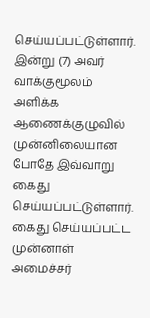செய்யப்பட்டுள்ளார்.
இன்று (7) அவர் வாக்குமூலம் அளிக்க ஆணைக்குழுவில் முன்னிலையான போதே இவ்வாறு கைது செய்யப்பட்டுள்ளார்.
கைது செய்யப்பட்ட முன்னாள் அமைச்சர்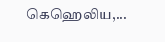கெஹெலிய,...